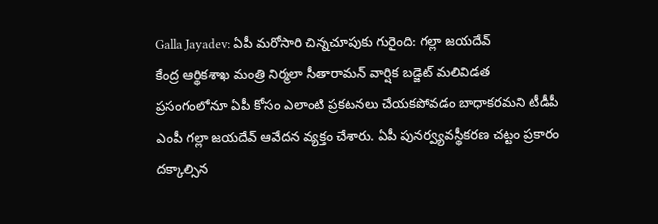Galla Jayadev: ఏపీ మరోసారి చిన్నచూపుకు గురైంది: గల్లా జయదేవ్
కేంద్ర ఆర్థికశాఖ మంత్రి నిర్మలా సీతారామన్ వార్షిక బడ్జెట్ మలివిడత ప్రసంగంలోనూ ఏపీ కోసం ఎలాంటి ప్రకటనలు చేయకపోవడం బాధాకరమని టీడీపీ ఎంపీ గల్లా జయదేవ్ ఆవేదన వ్యక్తం చేశారు. ఏపీ పునర్వ్యవస్థీకరణ చట్టం ప్రకారం దక్కాల్సిన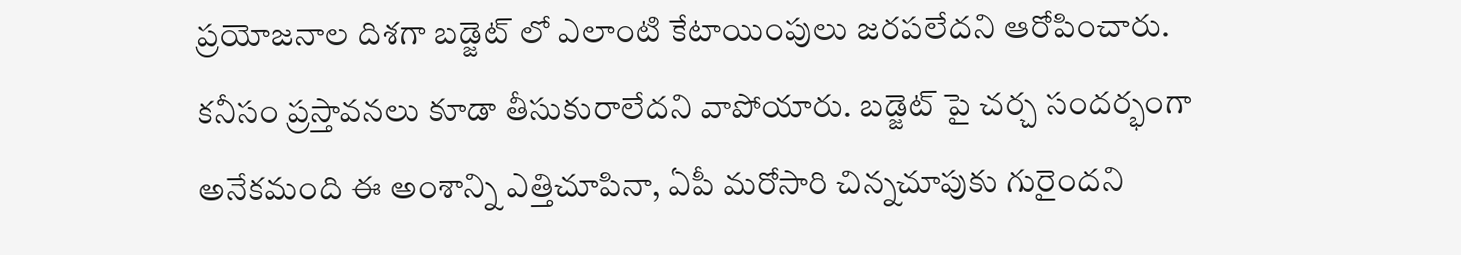ప్రయోజనాల దిశగా బడ్జెట్ లో ఎలాంటి కేటాయింపులు జరపలేదని ఆరోపించారు. కనీసం ప్రస్తావనలు కూడా తీసుకురాలేదని వాపోయారు. బడ్జెట్ పై చర్చ సందర్భంగా అనేకమంది ఈ అంశాన్ని ఎత్తిచూపినా, ఏపీ మరోసారి చిన్నచూపుకు గురైందని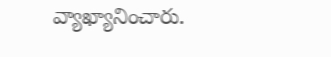వ్యాఖ్యానించారు.